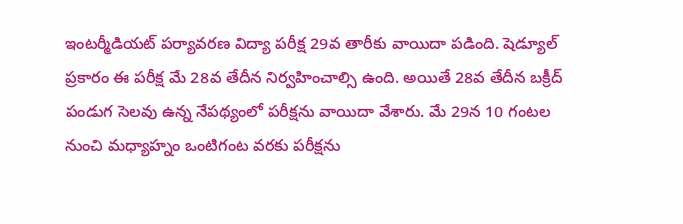ఇంటర్మీడియట్ పర్యావరణ విద్యా పరీక్ష 29వ తారీకు వాయిదా పడింది. షెడ్యూల్ ప్రకారం ఈ పరీక్ష మే 28వ తేదీన నిర్వహించాల్సి ఉంది. అయితే 28వ తేదీన బక్రీద్ పండుగ సెలవు ఉన్న నేపథ్యంలో పరీక్షను వాయిదా వేశారు. మే 29న 10 గంటల నుంచి మధ్యాహ్నం ఒంటిగంట వరకు పరీక్షను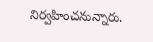నిర్వహించనున్నారు.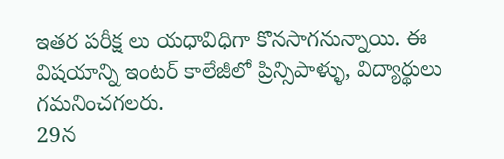ఇతర పరీక్ష లు యధావిధిగా కొనసాగనున్నాయి. ఈ విషయాన్ని ఇంటర్ కాలేజీలో ప్రిన్సిపాళ్ళు, విద్యార్థులు గమనించగలరు.
29న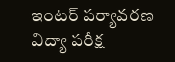ఇంటర్ పర్యావరణ విద్యా పరీక్ష